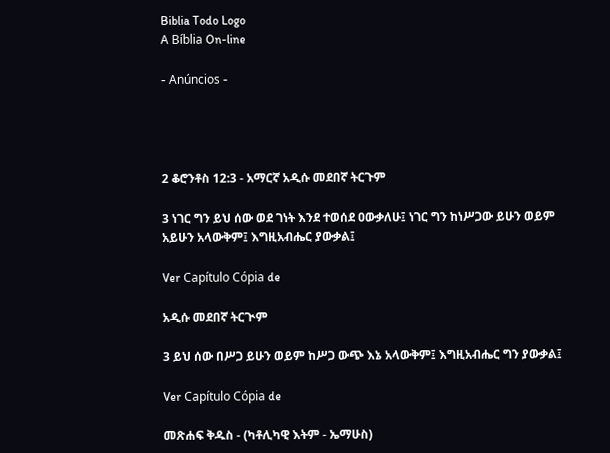Biblia Todo Logo
A Bíblia On-line

- Anúncios -




2 ቆሮንቶስ 12:3 - አማርኛ አዲሱ መደበኛ ትርጉም

3 ነገር ግን ይህ ሰው ወደ ገነት እንደ ተወሰደ ዐውቃለሁ፤ ነገር ግን ከነሥጋው ይሁን ወይም አይሁን አላውቅም፤ እግዚአብሔር ያውቃል፤

Ver Capítulo Cópia de

አዲሱ መደበኛ ትርጒም

3 ይህ ሰው በሥጋ ይሁን ወይም ከሥጋ ውጭ እኔ አላውቅም፤ እግዚአብሔር ግን ያውቃል፤

Ver Capítulo Cópia de

መጽሐፍ ቅዱስ - (ካቶሊካዊ እትም - ኤማሁስ)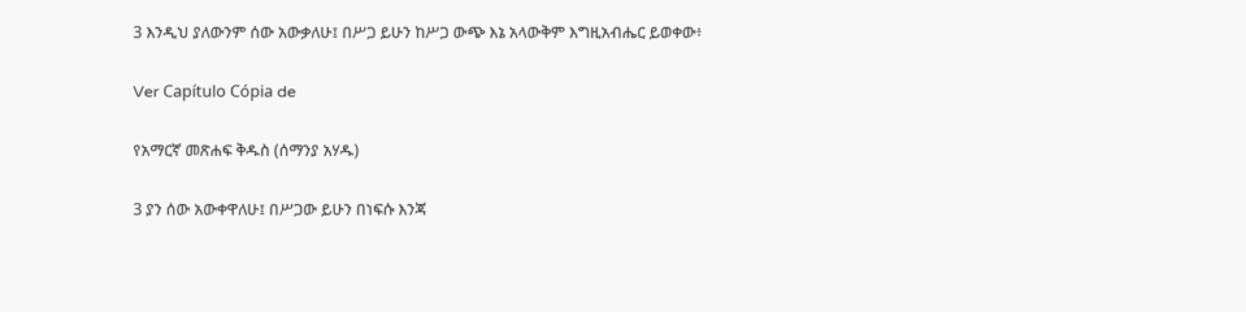3 እንዲህ ያለውንም ሰው አውቃለሁ፤ በሥጋ ይሁን ከሥጋ ውጭ እኔ አላውቅም እግዚአብሔር ይወቀው፥

Ver Capítulo Cópia de

የአማርኛ መጽሐፍ ቅዱስ (ሰማንያ አሃዱ)

3 ያን ሰው አውቀዋለሁ፤ በሥጋው ይሁን በነፍሱ እንጃ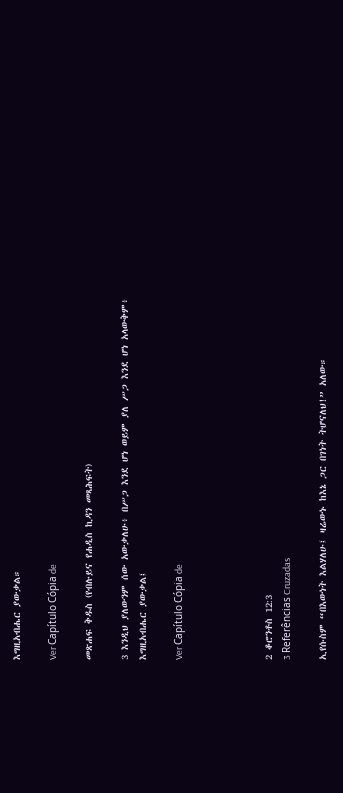እግዚአብሔር ያውቃል።

Ver Capítulo Cópia de

መጽሐፍ ቅዱስ (የብሉይና የሐዲስ ኪዳን መጻሕፍት)

3 እንዲህ ያለውንም ሰው አውቃለሁ፥ በሥጋ እንደ ሆነ ወይም ያለ ሥጋ እንደ ሆነ አላውቅም፥ እግዚአብሔር ያውቃል፤

Ver Capítulo Cópia de




2 ቆሮንቶስ 12:3
3 Referências Cruzadas

ኢየሱስም “በእውነት እልሃለሁ፤ ዛሬውኑ ከእኔ ጋር በገነት ትሆናለህ!” አለው።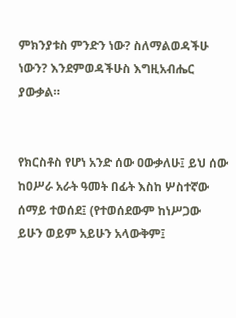ምክንያቱስ ምንድን ነው? ስለማልወዳችሁ ነውን? እንደምወዳችሁስ እግዚአብሔር ያውቃል።


የክርስቶስ የሆነ አንድ ሰው ዐውቃለሁ፤ ይህ ሰው ከዐሥራ አራት ዓመት በፊት እስከ ሦስተኛው ሰማይ ተወሰደ፤ (የተወሰደውም ከነሥጋው ይሁን ወይም አይሁን አላውቅም፤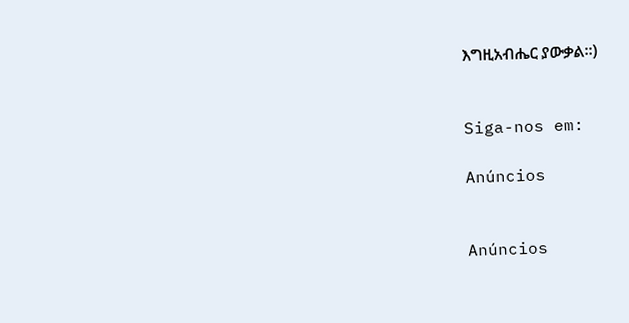እግዚአብሔር ያውቃል።)


Siga-nos em:

Anúncios


Anúncios